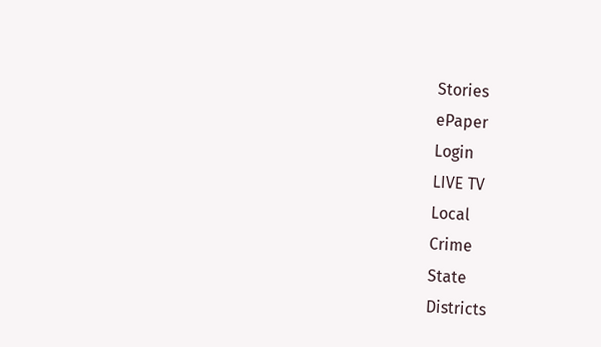Stories
ePaper
Login
LIVE TV
Local
Crime
State
Districts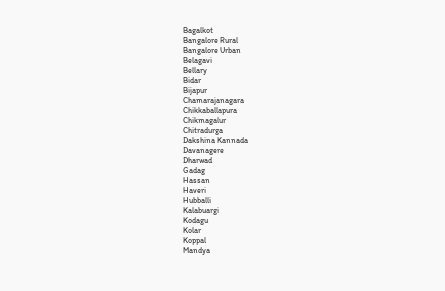Bagalkot
Bangalore Rural
Bangalore Urban
Belagavi
Bellary
Bidar
Bijapur
Chamarajanagara
Chikkaballapura
Chikmagalur
Chitradurga
Dakshina Kannada
Davanagere
Dharwad
Gadag
Hassan
Haveri
Hubballi
Kalabuargi
Kodagu
Kolar
Koppal
Mandya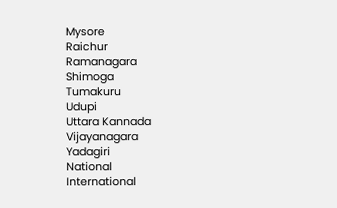Mysore
Raichur
Ramanagara
Shimoga
Tumakuru
Udupi
Uttara Kannada
Vijayanagara
Yadagiri
National
International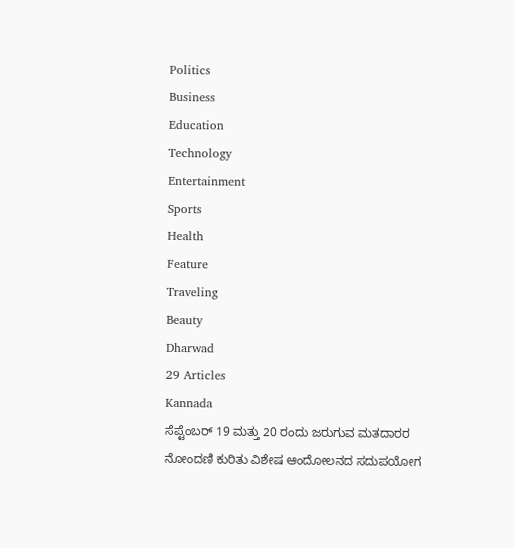Politics
Business
Education
Technology
Entertainment
Sports
Health
Feature
Traveling
Beauty
Dharwad
29 Articles
Kannada
ಸೆಪ್ಟೆಂಬರ್ 19 ಮತ್ತು 20 ರಂದು ಜರುಗುವ ಮತದಾರರ ನೋಂದಣಿ ಕುರಿತು ವಿಶೇಷ ಆಂದೋಲನದ ಸದುಪಯೋಗ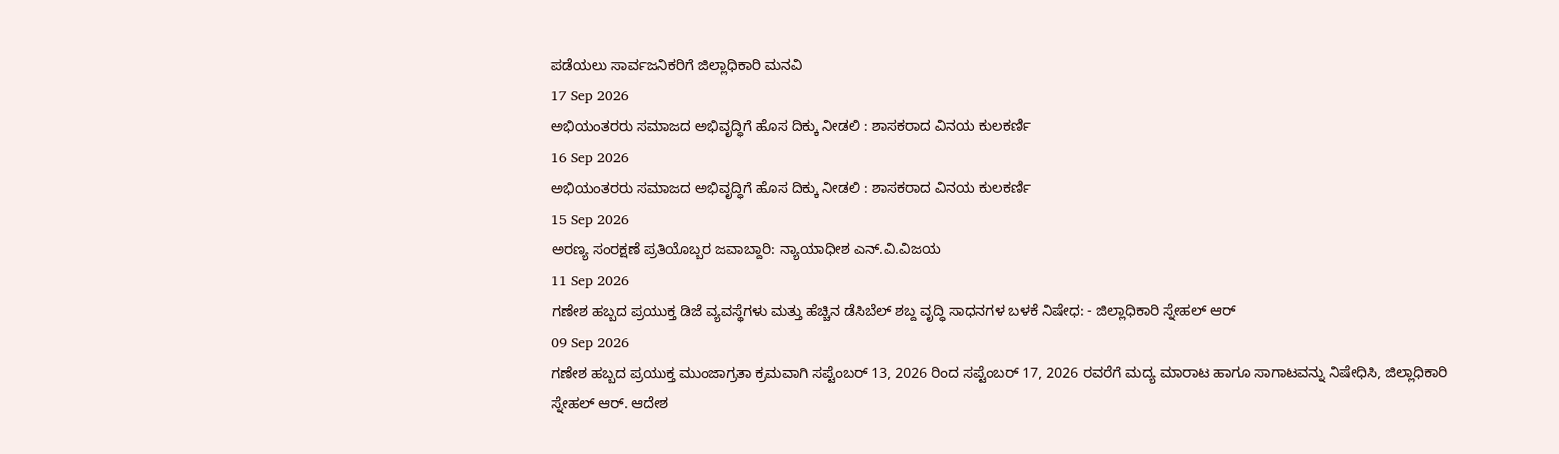ಪಡೆಯಲು ಸಾರ್ವಜನಿಕರಿಗೆ ಜಿಲ್ಲಾಧಿಕಾರಿ ಮನವಿ
17 Sep 2026
ಅಭಿಯಂತರರು ಸಮಾಜದ ಅಭಿವೃದ್ಧಿಗೆ ಹೊಸ ದಿಕ್ಕು ನೀಡಲಿ : ಶಾಸಕರಾದ ವಿನಯ ಕುಲಕರ್ಣಿ
16 Sep 2026
ಅಭಿಯಂತರರು ಸಮಾಜದ ಅಭಿವೃದ್ಧಿಗೆ ಹೊಸ ದಿಕ್ಕು ನೀಡಲಿ : ಶಾಸಕರಾದ ವಿನಯ ಕುಲಕರ್ಣಿ
15 Sep 2026
ಅರಣ್ಯ ಸಂರಕ್ಷಣೆ ಪ್ರತಿಯೊಬ್ಬರ ಜವಾಬ್ದಾರಿ: ನ್ಯಾಯಾಧೀಶ ಎನ್.ವಿ.ವಿಜಯ
11 Sep 2026
ಗಣೇಶ ಹಬ್ಬದ ಪ್ರಯುಕ್ತ ಡಿಜೆ ವ್ಯವಸ್ಥೆಗಳು ಮತ್ತು ಹೆಚ್ಚಿನ ಡೆಸಿಬೆಲ್ ಶಬ್ದ ವೃದ್ಧಿ ಸಾಧನಗಳ ಬಳಕೆ ನಿಷೇಧ: - ಜಿಲ್ಲಾಧಿಕಾರಿ ಸ್ನೇಹಲ್ ಆರ್
09 Sep 2026
ಗಣೇಶ ಹಬ್ಬದ ಪ್ರಯುಕ್ತ ಮುಂಜಾಗ್ರತಾ ಕ್ರಮವಾಗಿ ಸಪ್ಟೆಂಬರ್ 13, 2026 ರಿಂದ ಸಪ್ಟೆಂಬರ್ 17, 2026 ರವರೆಗೆ ಮದ್ಯ ಮಾರಾಟ ಹಾಗೂ ಸಾಗಾಟವನ್ನು ನಿಷೇಧಿಸಿ, ಜಿಲ್ಲಾಧಿಕಾರಿ ಸ್ನೇಹಲ್ ಆರ್. ಆದೇಶ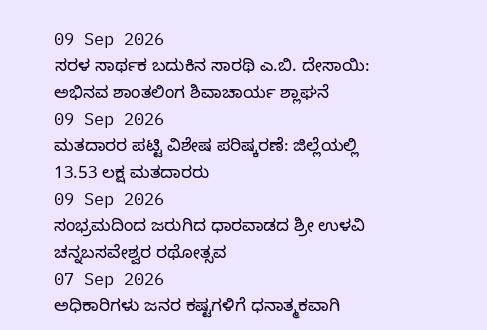09 Sep 2026
ಸರಳ ಸಾರ್ಥಕ ಬದುಕಿನ ಸಾರಥಿ ಎ.ಬಿ. ದೇಸಾಯಿ: ಅಭಿನವ ಶಾಂತಲಿಂಗ ಶಿವಾಚಾರ್ಯ ಶ್ಲಾಘನೆ
09 Sep 2026
ಮತದಾರರ ಪಟ್ಟಿ ವಿಶೇಷ ಪರಿಷ್ಕರಣೆ: ಜಿಲ್ಲೆಯಲ್ಲಿ 13.53 ಲಕ್ಷ ಮತದಾರರು
09 Sep 2026
ಸಂಭ್ರಮದಿಂದ ಜರುಗಿದ ಧಾರವಾಡದ ಶ್ರೀ ಉಳವಿ ಚನ್ನಬಸವೇಶ್ವರ ರಥೋತ್ಸವ
07 Sep 2026
ಅಧಿಕಾರಿಗಳು ಜನರ ಕಷ್ಟಗಳಿಗೆ ಧನಾತ್ಮಕವಾಗಿ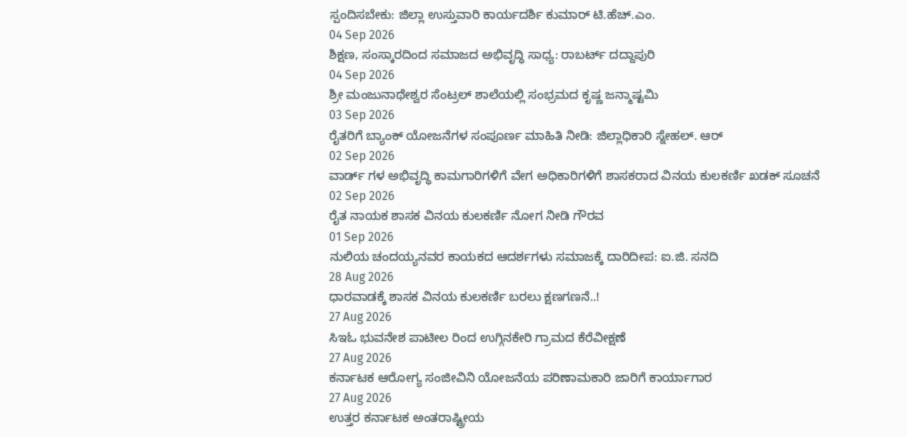ಸ್ಪಂದಿಸಬೇಕು: ಜಿಲ್ಲಾ ಉಸ್ತುವಾರಿ ಕಾರ್ಯದರ್ಶಿ ಕುಮಾರ್ ಟಿ.ಹೆಚ್.ಎಂ.
04 Sep 2026
ಶಿಕ್ಷಣ, ಸಂಸ್ಕಾರದಿಂದ ಸಮಾಜದ ಅಭಿವೃದ್ಧಿ ಸಾಧ್ಯ: ರಾಬರ್ಟ್ ದದ್ದಾಪುರಿ
04 Sep 2026
ಶ್ರೀ ಮಂಜುನಾಥೇಶ್ವರ ಸೆಂಟ್ರಲ್ ಶಾಲೆಯಲ್ಲಿ ಸಂಭ್ರಮದ ಕೃಷ್ಣ ಜನ್ಮಾಷ್ಟಮಿ
03 Sep 2026
ರೈತರಿಗೆ ಬ್ಯಾಂಕ್ ಯೋಜನೆಗಳ ಸಂಪೂರ್ಣ ಮಾಹಿತಿ ನೀಡಿ: ಜಿಲ್ಲಾಧಿಕಾರಿ ಸ್ನೇಹಲ್. ಆರ್
02 Sep 2026
ವಾರ್ಡ್ ಗಳ ಅಭಿವೃದ್ಧಿ ಕಾಮಗಾರಿಗಳಿಗೆ ವೇಗ ಅಧಿಕಾರಿಗಳಿಗೆ ಶಾಸಕರಾದ ವಿನಯ ಕುಲಕರ್ಣಿ ಖಡಕ್ ಸೂಚನೆ
02 Sep 2026
ರೈತ ನಾಯಕ ಶಾಸಕ ವಿನಯ ಕುಲಕರ್ಣಿ ನೋಗ ನೀಡಿ ಗೌರವ
01 Sep 2026
ನುಲಿಯ ಚಂದಯ್ಯನವರ ಕಾಯಕದ ಆದರ್ಶಗಳು ಸಮಾಜಕ್ಕೆ ದಾರಿದೀಪ: ಐ.ಜಿ. ಸನದಿ
28 Aug 2026
ಧಾರವಾಡಕ್ಕೆ ಶಾಸಕ ವಿನಯ ಕುಲಕರ್ಣಿ ಬರಲು ಕ್ಷಣಗಣನೆ..!
27 Aug 2026
ಸಿಇಓ ಭುವನೇಶ ಪಾಟೀಲ ರಿಂದ ಉಗ್ಗಿನಕೇರಿ ಗ್ರಾಮದ ಕೆರೆವೀಕ್ಷಣೆ
27 Aug 2026
ಕರ್ನಾಟಕ ಆರೋಗ್ಯ ಸಂಜೀವಿನಿ ಯೋಜನೆಯ ಪರಿಣಾಮಕಾರಿ ಜಾರಿಗೆ ಕಾರ್ಯಾಗಾರ
27 Aug 2026
ಉತ್ತರ ಕರ್ನಾಟಕ ಅಂತರಾಷ್ಟ್ರೀಯ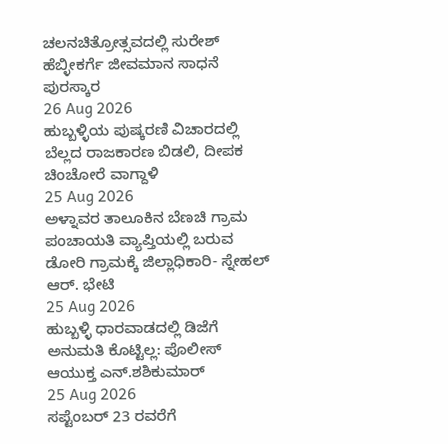ಚಲನಚಿತ್ರೋತ್ಸವದಲ್ಲಿ ಸುರೇಶ್ ಹೆಬ್ಳೀಕರ್ಗೆ ಜೀವಮಾನ ಸಾಧನೆ ಪುರಸ್ಕಾರ
26 Aug 2026
ಹುಬ್ಬಳ್ಳಿಯ ಪುಷ್ಕರಣಿ ವಿಚಾರದಲ್ಲಿ ಬೆಲ್ಲದ ರಾಜಕಾರಣ ಬಿಡಲಿ, ದೀಪಕ ಚಿಂಚೋರೆ ವಾಗ್ದಾಳಿ
25 Aug 2026
ಅಳ್ನಾವರ ತಾಲೂಕಿನ ಬೆಣಚಿ ಗ್ರಾಮ ಪಂಚಾಯತಿ ವ್ಯಾಪ್ತಿಯಲ್ಲಿ ಬರುವ ಡೋರಿ ಗ್ರಾಮಕ್ಕೆ ಜಿಲ್ಲಾಧಿಕಾರಿ- ಸ್ನೇಹಲ್ ಆರ್. ಭೇಟಿ
25 Aug 2026
ಹುಬ್ಬಳ್ಳಿ ಧಾರವಾಡದಲ್ಲಿ ಡಿಜೆಗೆ ಅನುಮತಿ ಕೊಟ್ಟಿಲ್ಲ: ಪೊಲೀಸ್ ಆಯುಕ್ತ ಎನ್.ಶಶಿಕುಮಾರ್
25 Aug 2026
ಸಪ್ಟೆಂಬರ್ 23 ರವರೆಗೆ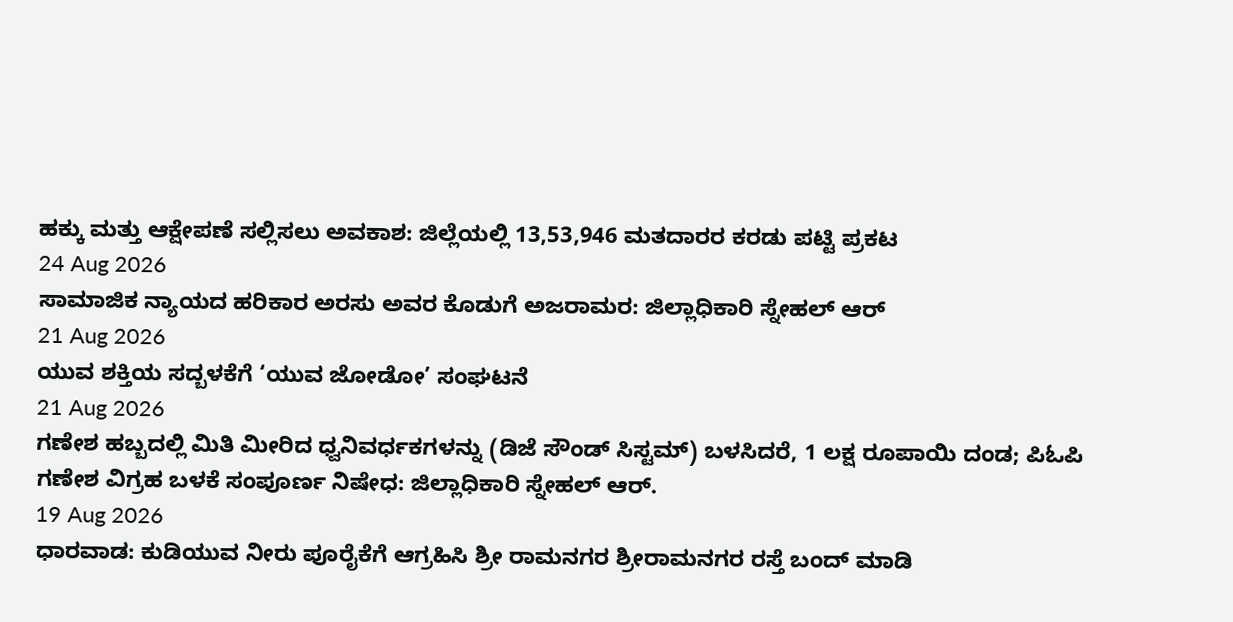ಹಕ್ಕು ಮತ್ತು ಆಕ್ಷೇಪಣೆ ಸಲ್ಲಿಸಲು ಅವಕಾಶ: ಜಿಲ್ಲೆಯಲ್ಲಿ 13,53,946 ಮತದಾರರ ಕರಡು ಪಟ್ಟಿ ಪ್ರಕಟ
24 Aug 2026
ಸಾಮಾಜಿಕ ನ್ಯಾಯದ ಹರಿಕಾರ ಅರಸು ಅವರ ಕೊಡುಗೆ ಅಜರಾಮರ: ಜಿಲ್ಲಾಧಿಕಾರಿ ಸ್ನೇಹಲ್ ಆರ್
21 Aug 2026
ಯುವ ಶಕ್ತಿಯ ಸದ್ಬಳಕೆಗೆ ‘ಯುವ ಜೋಡೋ’ ಸಂಘಟನೆ
21 Aug 2026
ಗಣೇಶ ಹಬ್ಬದಲ್ಲಿ ಮಿತಿ ಮೀರಿದ ಧ್ವನಿವರ್ಧಕಗಳನ್ನು (ಡಿಜೆ ಸೌಂಡ್ ಸಿಸ್ಟಮ್) ಬಳಸಿದರೆ, 1 ಲಕ್ಷ ರೂಪಾಯಿ ದಂಡ; ಪಿಓಪಿ ಗಣೇಶ ವಿಗ್ರಹ ಬಳಕೆ ಸಂಪೂರ್ಣ ನಿಷೇಧ: ಜಿಲ್ಲಾಧಿಕಾರಿ ಸ್ನೇಹಲ್ ಆರ್.
19 Aug 2026
ಧಾರವಾಡ: ಕುಡಿಯುವ ನೀರು ಪೂರೈಕೆಗೆ ಆಗ್ರಹಿಸಿ ಶ್ರೀ ರಾಮನಗರ ಶ್ರೀರಾಮನಗರ ರಸ್ತೆ ಬಂದ್ ಮಾಡಿ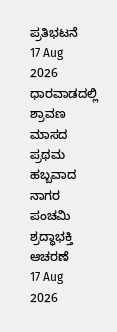ಪ್ರತಿಭಟನೆ
17 Aug 2026
ಧಾರವಾಡದಲ್ಲಿ ಶ್ರಾವಣ ಮಾಸದ ಪ್ರಥಮ ಹಬ್ಬವಾದ ನಾಗರ ಪಂಚಮಿ ಶ್ರದ್ಧಾಭಕ್ತಿ ಆಚರಣೆ
17 Aug 2026